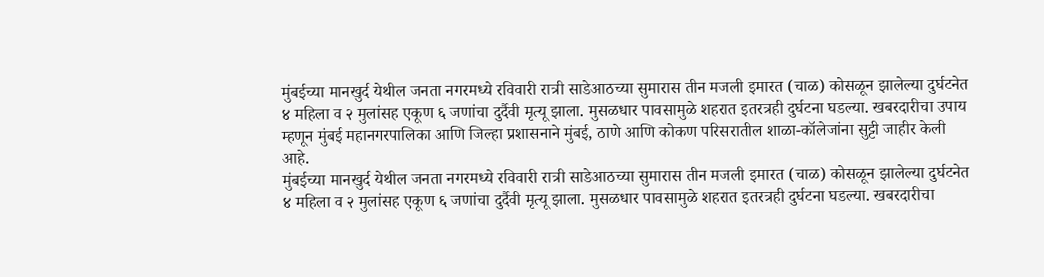मुंबईच्या मानखुर्द येथील जनता नगरमध्ये रविवारी रात्री साडेआठच्या सुमारास तीन मजली इमारत (चाळ) कोसळून झालेल्या दुर्घटनेत ४ महिला व २ मुलांसह एकूण ६ जणांचा दुर्दैवी मृत्यू झाला. मुसळधार पावसामुळे शहरात इतरत्रही दुर्घटना घडल्या. खबरदारीचा उपाय म्हणून मुंबई महानगरपालिका आणि जिल्हा प्रशासनाने मुंबई, ठाणे आणि कोकण परिसरातील शाळा-कॉलेजांना सुट्टी जाहीर केली आहे.
मुंबईच्या मानखुर्द येथील जनता नगरमध्ये रविवारी रात्री साडेआठच्या सुमारास तीन मजली इमारत (चाळ) कोसळून झालेल्या दुर्घटनेत ४ महिला व २ मुलांसह एकूण ६ जणांचा दुर्दैवी मृत्यू झाला. मुसळधार पावसामुळे शहरात इतरत्रही दुर्घटना घडल्या. खबरदारीचा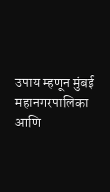उपाय म्हणून मुंबई महानगरपालिका आणि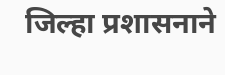जिल्हा प्रशासनाने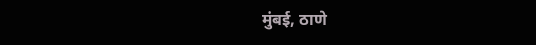मुंबई, ठाणे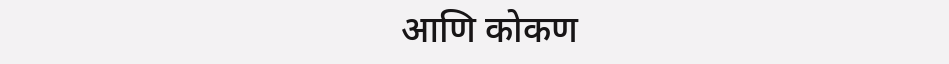आणि कोकण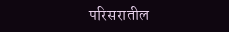परिसरातील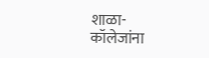शाळा-कॉलेजांना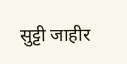सुट्टी जाहीर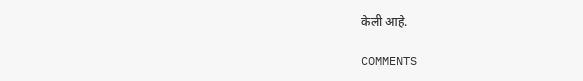केली आहे.

COMMENTS